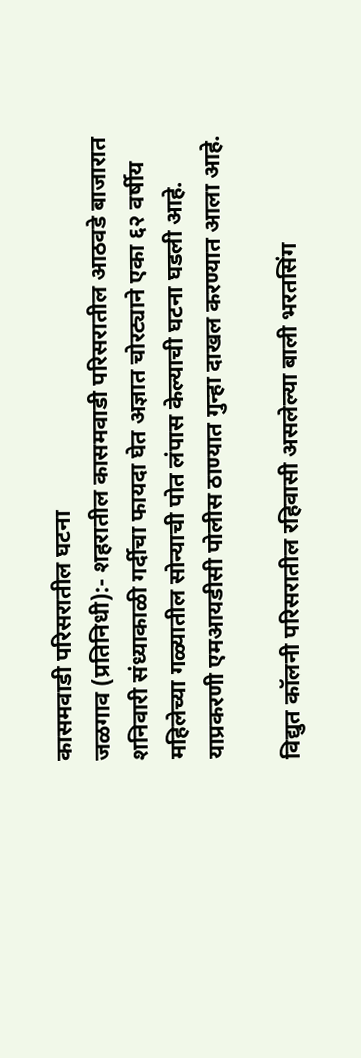कासमवाडी परिसरातील घटना
जळगाव (प्रतिनिधी):- शहरातील कासमवाडी परिसरातील आठवडे बाजारात शनिवारी संध्याकाळी गर्दीचा फायदा घेत अज्ञात चोरट्याने एका ६२ वर्षीय महिलेच्या गळ्यातील सोन्याची पोत लंपास केल्याची घटना घडली आहे. याप्रकरणी एमआयडीसी पोलीस ठाण्यात गुन्हा दाखल करण्यात आला आहे.

विद्युत कॉलनी परिसरातील रहिवासी असलेल्या बाली भरतसिंग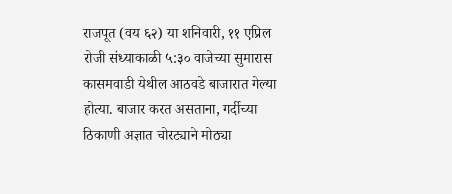राजपूत (वय ६२) या शनिवारी, ११ एप्रिल रोजी संध्याकाळी ५:३० वाजेच्या सुमारास कासमवाडी येथील आठवडे बाजारात गेल्या होत्या. बाजार करत असताना, गर्दीच्या ठिकाणी अज्ञात चोरट्याने मोठ्या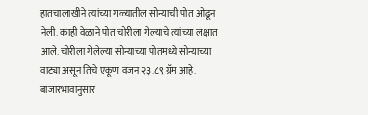हातचालाखीने त्यांच्या गळ्यातील सोन्याची पोत ओढून नेली. काही वेळाने पोत चोरीला गेल्याचे त्यांच्या लक्षात आले. चोरीला गेलेल्या सोन्याच्या पोतमध्ये सोन्याच्या वाट्या असून तिचे एकूण वजन २३.८९ ग्रॅम आहे. बाजारभावानुसार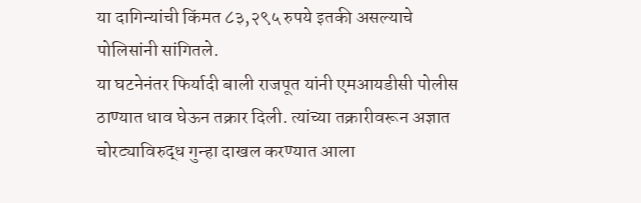या दागिन्यांची किंमत ८३,२९५ रुपये इतकी असल्याचे पोलिसांनी सांगितले.
या घटनेनंतर फिर्यादी बाली राजपूत यांनी एमआयडीसी पोलीस ठाण्यात धाव घेऊन तक्रार दिली. त्यांच्या तक्रारीवरून अज्ञात चोरट्याविरुद्ध गुन्हा दाखल करण्यात आला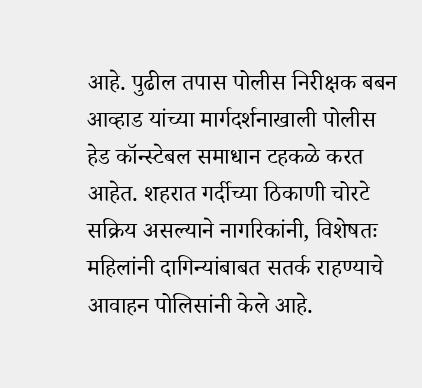आहे. पुढील तपास पोलीस निरीक्षक बबन आव्हाड यांच्या मार्गदर्शनाखाली पोलीस हेड कॉन्स्टेबल समाधान टहकळे करत आहेत. शहरात गर्दीच्या ठिकाणी चोरटे सक्रिय असल्याने नागरिकांनी, विशेषतः महिलांनी दागिन्यांबाबत सतर्क राहण्याचे आवाहन पोलिसांनी केले आहे.